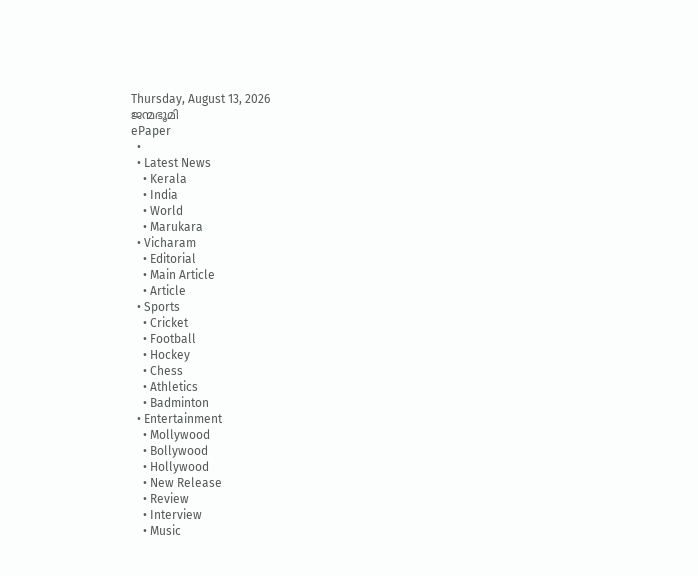Thursday, August 13, 2026
ജന്മഭൂമി
ePaper
  •
  • Latest News
    • Kerala
    • India
    • World
    • Marukara
  • Vicharam
    • Editorial
    • Main Article
    • Article
  • Sports
    • Cricket
    • Football
    • Hockey
    • Chess
    • Athletics
    • Badminton
  • Entertainment
    • Mollywood
    • Bollywood
    • Hollywood
    • New Release
    • Review
    • Interview
    • Music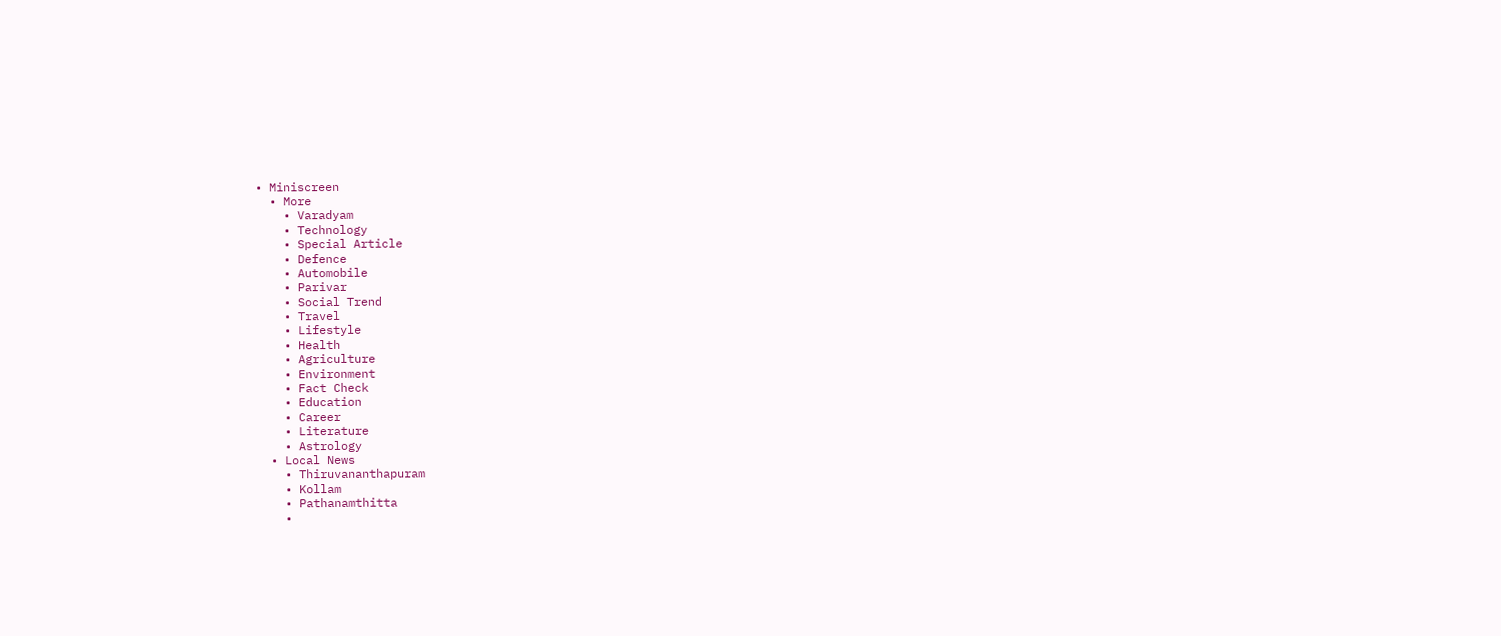• Miniscreen
  • More
    • Varadyam
    • Technology
    • Special Article
    • Defence
    • Automobile
    • Parivar
    • Social Trend
    • Travel
    • Lifestyle
    • Health
    • Agriculture
    • Environment
    • Fact Check
    • Education
    • Career
    • Literature
    • Astrology
  • Local News
    • Thiruvananthapuram
    • Kollam
    • Pathanamthitta
    •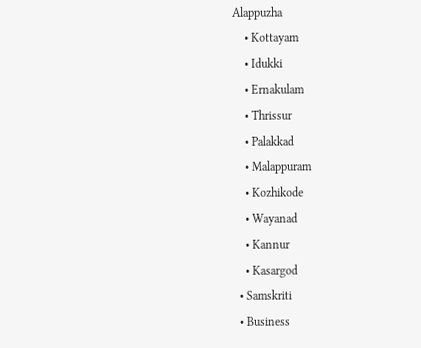Alappuzha
    • Kottayam
    • Idukki
    • Ernakulam
    • Thrissur
    • Palakkad
    • Malappuram
    • Kozhikode
    • Wayanad
    • Kannur
    • Kasargod
  • Samskriti
  • Business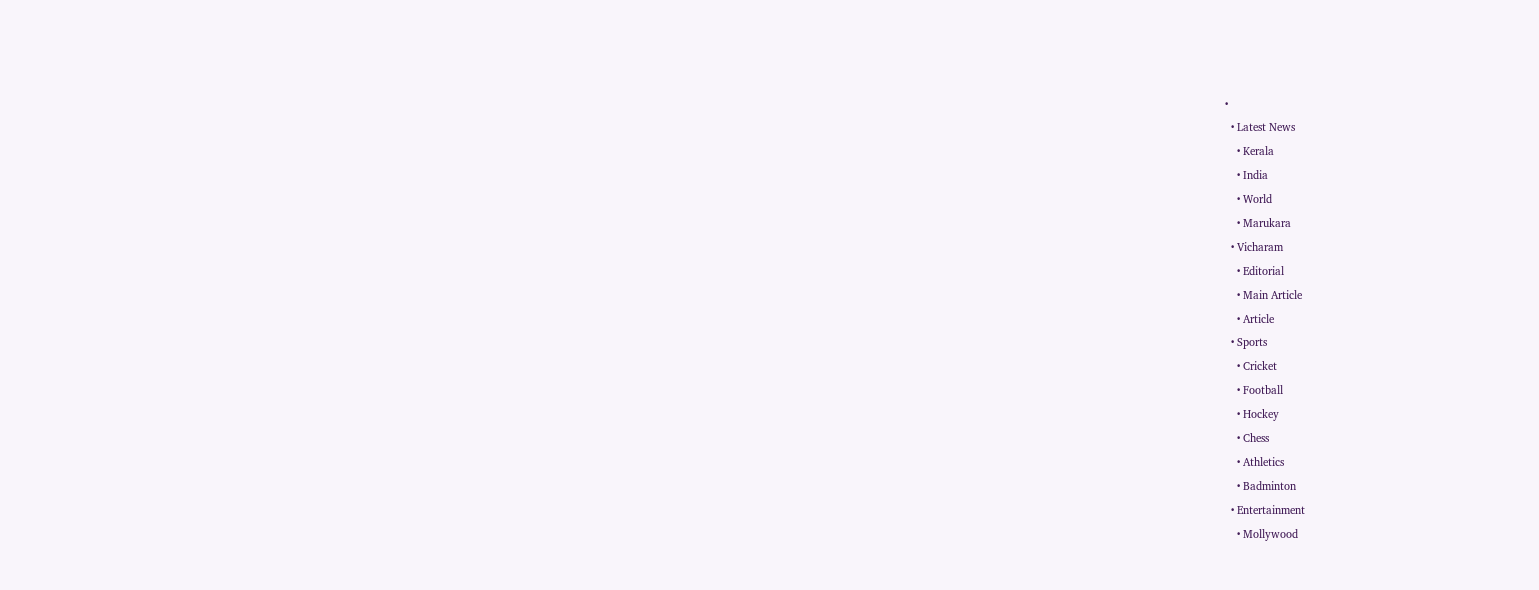•
  • Latest News
    • Kerala
    • India
    • World
    • Marukara
  • Vicharam
    • Editorial
    • Main Article
    • Article
  • Sports
    • Cricket
    • Football
    • Hockey
    • Chess
    • Athletics
    • Badminton
  • Entertainment
    • Mollywood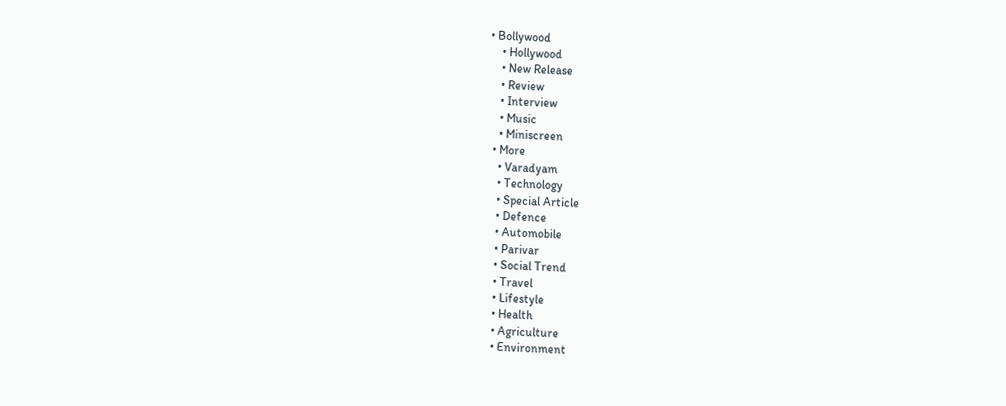• Bollywood
    • Hollywood
    • New Release
    • Review
    • Interview
    • Music
    • Miniscreen
  • More
    • Varadyam
    • Technology
    • Special Article
    • Defence
    • Automobile
    • Parivar
    • Social Trend
    • Travel
    • Lifestyle
    • Health
    • Agriculture
    • Environment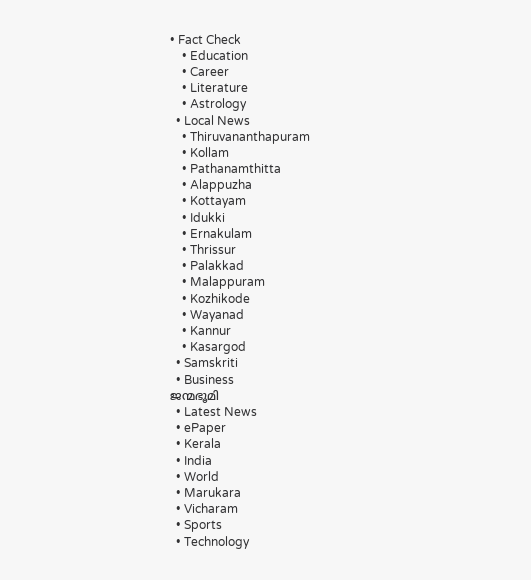• Fact Check
    • Education
    • Career
    • Literature
    • Astrology
  • Local News
    • Thiruvananthapuram
    • Kollam
    • Pathanamthitta
    • Alappuzha
    • Kottayam
    • Idukki
    • Ernakulam
    • Thrissur
    • Palakkad
    • Malappuram
    • Kozhikode
    • Wayanad
    • Kannur
    • Kasargod
  • Samskriti
  • Business
ജന്മഭൂമി
  • Latest News
  • ePaper
  • Kerala
  • India
  • World
  • Marukara
  • Vicharam
  • Sports
  • Technology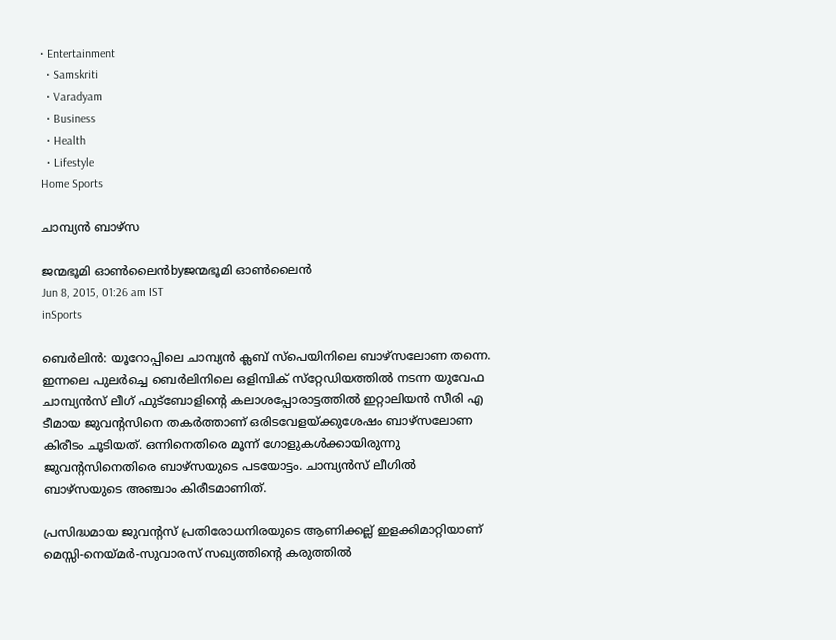• Entertainment
  • Samskriti
  • Varadyam
  • Business
  • Health
  • Lifestyle
Home Sports

ചാമ്പ്യന്‍ ബാഴ്‌സ

ജന്മഭൂമി ഓണ്‍ലൈന്‍byജന്മഭൂമി ഓണ്‍ലൈന്‍
Jun 8, 2015, 01:26 am IST
inSports

ബെര്‍ലിന്‍: യൂറോപ്പിലെ ചാമ്പ്യന്‍ ക്ലബ് സ്‌പെയിനിലെ ബാഴ്‌സലോണ തന്നെ. ഇന്നലെ പുലര്‍ച്ചെ ബെര്‍ലിനിലെ ഒളിമ്പിക് സ്‌റ്റേഡിയത്തില്‍ നടന്ന യുവേഫ ചാമ്പ്യന്‍സ് ലീഗ് ഫുട്‌ബോളിന്റെ കലാശപ്പോരാട്ടത്തില്‍ ഇറ്റാലിയന്‍ സീരി എ ടീമായ ജുവന്റസിനെ തകര്‍ത്താണ് ഒരിടവേളയ്‌ക്കുശേഷം ബാഴ്‌സലോണ കിരീടം ചൂടിയത്. ഒന്നിനെതിരെ മൂന്ന് ഗോളുകള്‍ക്കായിരുന്നു ജുവന്റസിനെതിരെ ബാഴ്‌സയുടെ പടയോട്ടം. ചാമ്പ്യന്‍സ് ലീഗില്‍ ബാഴ്‌സയുടെ അഞ്ചാം കിരീടമാണിത്.

പ്രസിദ്ധമായ ജുവന്റസ് പ്രതിരോധനിരയുടെ ആണിക്കല്ല് ഇളക്കിമാറ്റിയാണ് മെസ്സി-നെയ്‌മര്‍-സുവാരസ് സഖ്യത്തിന്റെ കരുത്തില്‍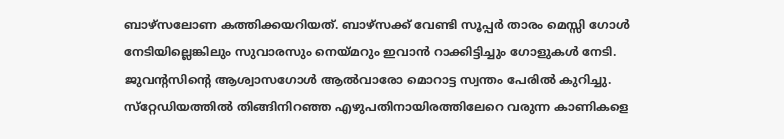ബാഴ്‌സലോണ കത്തിക്കയറിയത്. ബാഴ്‌സക്ക് വേണ്ടി സൂപ്പര്‍ താരം മെസ്സി ഗോള്‍ നേടിയില്ലെങ്കിലും സുവാരസും നെയ്‌മറും ഇവാന്‍ റാക്കിട്ടിച്ചും ഗോളുകള്‍ നേടി. ജുവന്റസിന്റെ ആശ്വാസഗോള്‍ ആല്‍വാരോ മൊറാട്ട സ്വന്തം പേരില്‍ കുറിച്ചു. സ്‌റ്റേഡിയത്തില്‍ തിങ്ങിനിറഞ്ഞ എഴുപതിനായിരത്തിലേറെ വരുന്ന കാണികളെ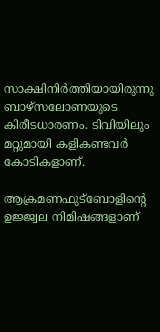സാക്ഷിനിര്‍ത്തിയായിരുന്നു ബാഴ്‌സലോണയുടെ കിരീടധാരണം. ടിവിയിലും മറ്റുമായി കളികണ്ടവര്‍ കോടികളാണ്.

ആക്രമണഫുട്‌ബോളിന്റെ ഉജ്ജ്വല നിമിഷങ്ങളാണ്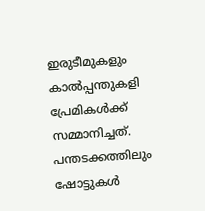ഇരുടീമുകളും കാല്‍പ്പന്തുകളി പ്രേമികള്‍ക്ക് സമ്മാനിച്ചത്. പന്തടക്കത്തിലും ഷോട്ടുകള്‍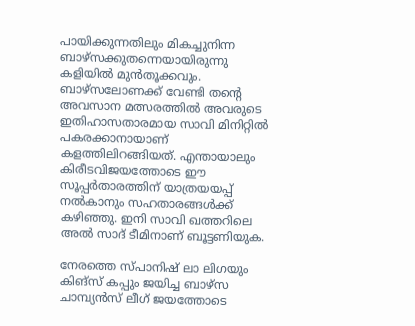പായിക്കുന്നതിലും മികച്ചുനിന്ന ബാഴ്‌സക്കുതന്നെയായിരുന്നു കളിയില്‍ മുന്‍തൂക്കവും. ബാഴ്‌സലോണക്ക് വേണ്ടി തന്റെ അവസാന മത്സരത്തില്‍ അവരുടെ ഇതിഹാസതാരമായ സാവി മിനിറ്റില്‍ പകരക്കാനായാണ് കളത്തിലിറങ്ങിയത്. എന്തായാലും കിരീടവിജയത്തോടെ ഈ സൂപ്പര്‍താരത്തിന് യാത്രയയപ്പ് നല്‍കാനും സഹതാരങ്ങള്‍ക്ക് കഴിഞ്ഞു. ഇനി സാവി ഖത്തറിലെ അല്‍ സാദ് ടീമിനാണ് ബൂട്ടണിയുക.

നേരത്തെ സ്പാനിഷ് ലാ ലിഗയും കിങ്‌സ് കപ്പും ജയിച്ച ബാഴ്‌സ ചാമ്പ്യന്‍സ് ലീഗ് ജയത്തോടെ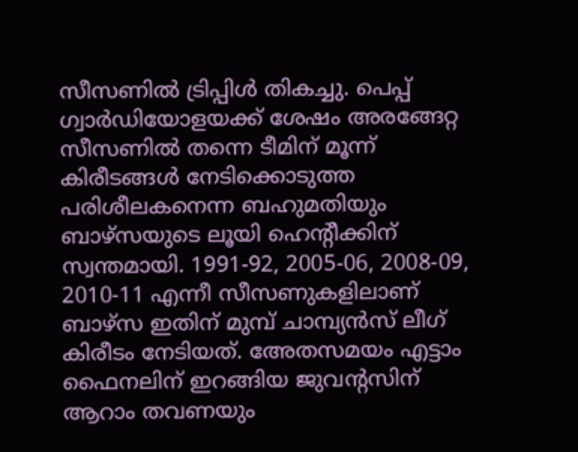സീസണില്‍ ട്രിപ്പിള്‍ തികച്ചു. പെപ്പ് ഗ്വാര്‍ഡിയോളയക്ക് ശേഷം അരങ്ങേറ്റ സീസണില്‍ തന്നെ ടീമിന് മൂന്ന് കിരീടങ്ങള്‍ നേടിക്കൊടുത്ത പരിശീലകനെന്ന ബഹുമതിയും ബാഴ്‌സയുടെ ലൂയി ഹെന്റീക്കിന് സ്വന്തമായി. 1991-92, 2005-06, 2008-09, 2010-11 എന്നീ സീസണുകളിലാണ് ബാഴ്‌സ ഇതിന് മുമ്പ് ചാമ്പ്യന്‍സ് ലീഗ് കിരീടം നേടിയത്. അേതസമയം എട്ടാം ഫൈനലിന് ഇറങ്ങിയ ജുവന്റസിന് ആറാം തവണയും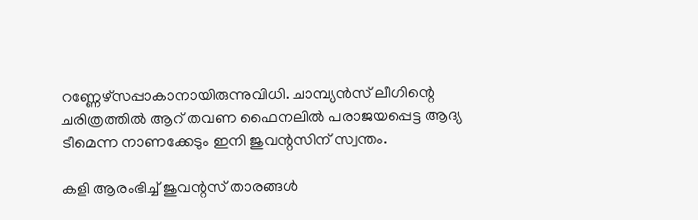റണ്ണേഴ്‌സപ്പാകാനായിരുന്നുവിധി. ചാമ്പ്യന്‍സ് ലീഗിന്റെ ചരിത്രത്തില്‍ ആറ് തവണ ഫൈനലില്‍ പരാജയപ്പെട്ട ആദ്യ ടീമെന്ന നാണക്കേടും ഇനി ജുവന്റസിന് സ്വന്തം.

കളി ആരംഭിച്ച് ജുവന്റസ് താരങ്ങള്‍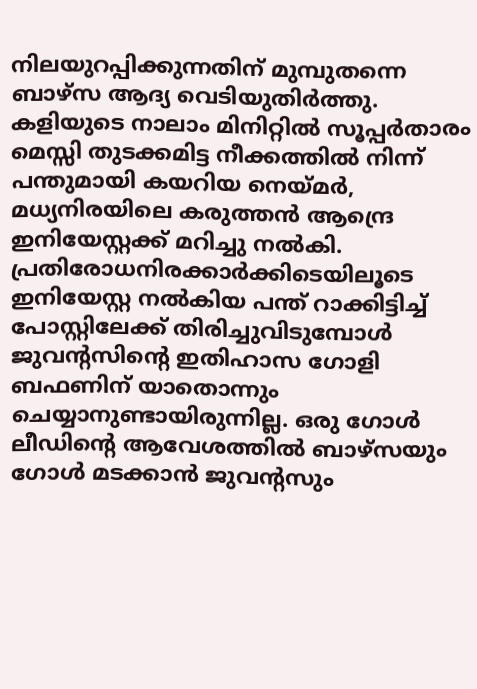നിലയുറപ്പിക്കുന്നതിന് മുമ്പുതന്നെ ബാഴ്‌സ ആദ്യ വെടിയുതിര്‍ത്തു. കളിയുടെ നാലാം മിനിറ്റില്‍ സൂപ്പര്‍താരം മെസ്സി തുടക്കമിട്ട നീക്കത്തില്‍ നിന്ന് പന്തുമായി കയറിയ നെയ്‌മര്‍, മധ്യനിരയിലെ കരുത്തന്‍ ആന്ദ്രെ ഇനിയേസ്റ്റക്ക് മറിച്ചു നല്‍കി. പ്രതിരോധനിരക്കാര്‍ക്കിടെയിലൂടെ ഇനിയേസ്റ്റ നല്‍കിയ പന്ത് റാക്കിട്ടിച്ച് പോസ്റ്റിലേക്ക് തിരിച്ചുവിടുമ്പോള്‍ ജുവന്റസിന്റെ ഇതിഹാസ ഗോളി ബഫണിന് യാതൊന്നും ചെയ്യാനുണ്ടായിരുന്നില്ല. ഒരു ഗോള്‍ ലീഡിന്റെ ആവേശത്തില്‍ ബാഴ്‌സയും ഗോള്‍ മടക്കാന്‍ ജുവന്റസും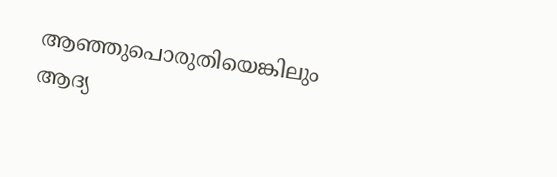ആഞ്ഞുപൊരുതിയെങ്കിലും ആദ്യ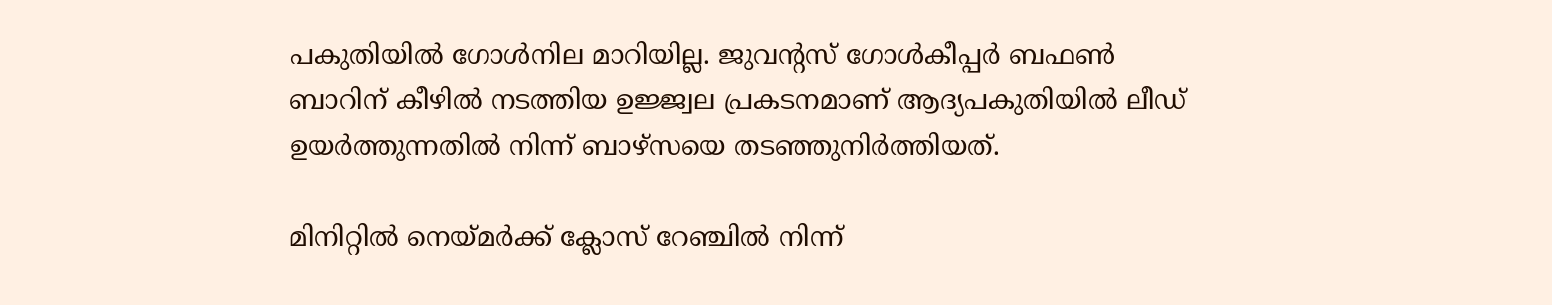പകുതിയില്‍ ഗോള്‍നില മാറിയില്ല. ജുവന്റസ് ഗോള്‍കീപ്പര്‍ ബഫണ്‍ ബാറിന് കീഴില്‍ നടത്തിയ ഉജ്ജ്വല പ്രകടനമാണ് ആദ്യപകുതിയില്‍ ലീഡ് ഉയര്‍ത്തുന്നതില്‍ നിന്ന് ബാഴ്‌സയെ തടഞ്ഞുനിര്‍ത്തിയത്.

മിനിറ്റില്‍ നെയ്‌മര്‍ക്ക് ക്ലോസ് റേഞ്ചില്‍ നിന്ന്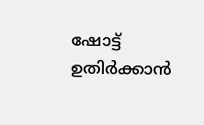ഷോട്ട് ഉതിര്‍ക്കാന്‍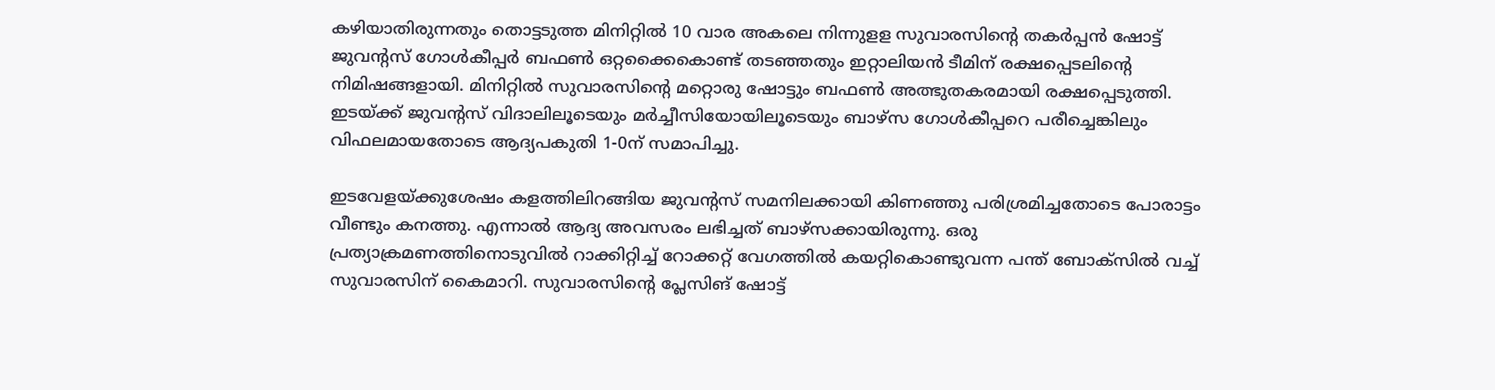കഴിയാതിരുന്നതും തൊട്ടടുത്ത മിനിറ്റില്‍ 10 വാര അകലെ നിന്നുളള സുവാരസിന്റെ തകര്‍പ്പന്‍ ഷോട്ട് ജുവന്റസ് ഗോള്‍കീപ്പര്‍ ബഫണ്‍ ഒറ്റക്കൈകൊണ്ട് തടഞ്ഞതും ഇറ്റാലിയന്‍ ടീമിന് രക്ഷപ്പെടലിന്റെ നിമിഷങ്ങളായി. മിനിറ്റില്‍ സുവാരസിന്റെ മറ്റൊരു ഷോട്ടും ബഫണ്‍ അത്ഭുതകരമായി രക്ഷപ്പെടുത്തി. ഇടയ്‌ക്ക് ജുവന്റസ് വിദാലിലൂടെയും മര്‍ച്ചീസിയോയിലൂടെയും ബാഴ്‌സ ഗോള്‍കീപ്പറെ പരീച്ചെങ്കിലും വിഫലമായതോടെ ആദ്യപകുതി 1-0ന് സമാപിച്ചു.

ഇടവേളയ്‌ക്കുശേഷം കളത്തിലിറങ്ങിയ ജുവന്റസ് സമനിലക്കായി കിണഞ്ഞു പരിശ്രമിച്ചതോടെ പോരാട്ടം വീണ്ടും കനത്തു. എന്നാല്‍ ആദ്യ അവസരം ലഭിച്ചത് ബാഴ്‌സക്കായിരുന്നു. ഒരു പ്രത്യാക്രമണത്തിനൊടുവില്‍ റാക്കിറ്റിച്ച് റോക്കറ്റ് വേഗത്തില്‍ കയറ്റികൊണ്ടുവന്ന പന്ത് ബോക്‌സില്‍ വച്ച് സുവാരസിന് കൈമാറി. സുവാരസിന്റെ പ്ലേസിങ് ഷോട്ട്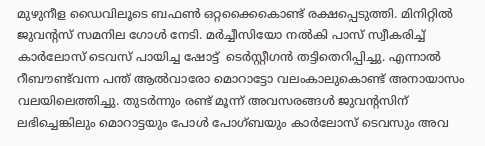മുഴുനീള ഡൈവിലൂടെ ബഫണ്‍ ഒറ്റക്കൈകൊണ്ട് രക്ഷപ്പെടുത്തി. മിനിറ്റില്‍ ജുവന്റസ് സമനില ഗോള്‍ നേടി. മര്‍ച്ചീസിയോ നല്‍കി പാസ് സ്വീകരിച്ച് കാര്‍ലോസ് ടെവസ് പായിച്ച ഷോട്ട്  ടെര്‍സ്റ്റീഗന്‍ തട്ടിതെറിപ്പിച്ചു. എന്നാല്‍ റീബൗണ്ട്‌വന്ന പന്ത് ആല്‍വാരോ മൊറാട്ടോ വലംകാലുകൊണ്ട് അനായാസം വലയിലെത്തിച്ചു. തുടര്‍ന്നും രണ്ട് മൂന്ന് അവസരങ്ങള്‍ ജുവന്റസിന് ലഭിച്ചെങ്കിലും മൊറാട്ടയും പോള്‍ പോഗ്ബയും കാര്‍ലോസ് ടെവസും അവ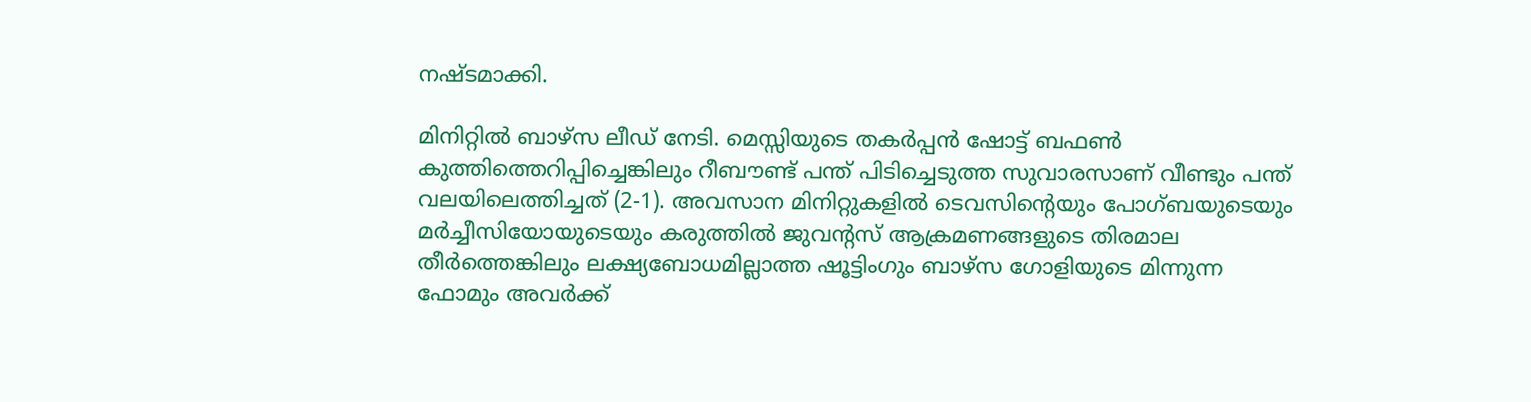നഷ്ടമാക്കി.

മിനിറ്റില്‍ ബാഴ്‌സ ലീഡ് നേടി. മെസ്സിയുടെ തകര്‍പ്പന്‍ ഷോട്ട് ബഫണ്‍ കുത്തിത്തെറിപ്പിച്ചെങ്കിലും റീബൗണ്ട് പന്ത് പിടിച്ചെടുത്ത സുവാരസാണ് വീണ്ടും പന്ത് വലയിലെത്തിച്ചത് (2-1). അവസാന മിനിറ്റുകളില്‍ ടെവസിന്റെയും പോഗ്ബയുടെയും മര്‍ച്ചീസിയോയുടെയും കരുത്തില്‍ ജുവന്റസ് ആക്രമണങ്ങളുടെ തിരമാല തീര്‍ത്തെങ്കിലും ലക്ഷ്യബോധമില്ലാത്ത ഷൂട്ടിംഗും ബാഴ്‌സ ഗോളിയുടെ മിന്നുന്ന ഫോമും അവര്‍ക്ക്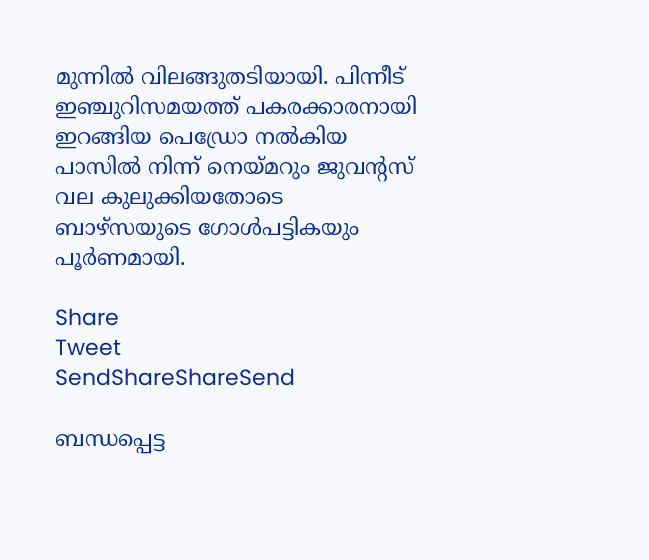മുന്നില്‍ വിലങ്ങുതടിയായി. പിന്നീട് ഇഞ്ചുറിസമയത്ത് പകരക്കാരനായി ഇറങ്ങിയ പെഡ്രോ നല്‍കിയ പാസില്‍ നിന്ന് നെയ്‌മറും ജുവന്റസ് വല കുലുക്കിയതോടെ ബാഴ്‌സയുടെ ഗോള്‍പട്ടികയും പൂര്‍ണമായി.

Share
Tweet
SendShareShareSend

ബന്ധപ്പെട്ട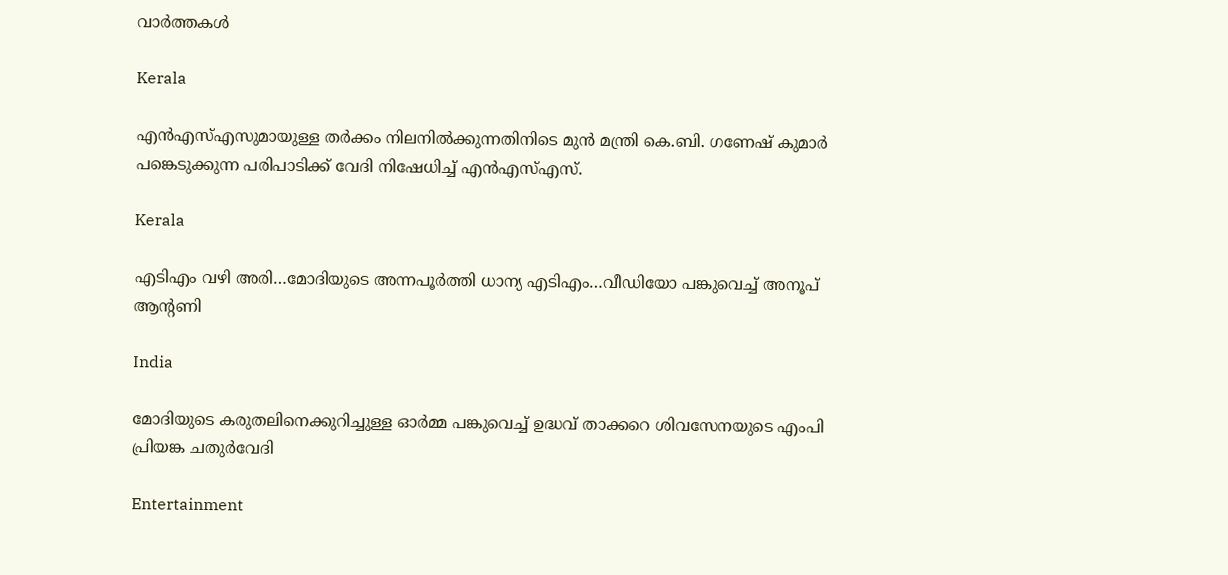വാര്‍ത്തകള്‍

Kerala

എൻഎസ്‌എസുമായുള്ള തർക്കം നിലനില്‍ക്കുന്നതിനിടെ മുൻ മന്ത്രി കെ.ബി. ഗണേഷ് കുമാർ പങ്കെടുക്കുന്ന പരിപാടിക്ക് വേദി നിഷേധിച്ച്‌ എൻഎസ്‌എസ്.

Kerala

എടിഎം വഴി അരി…മോദിയുടെ അന്നപൂര്‍ത്തി ധാന്യ എടിഎം…വീഡിയോ പങ്കുവെച്ച് അനൂപ് ആന്‍റണി

India

മോദിയുടെ കരുതലിനെക്കുറിച്ചുള്ള ഓര്‍മ്മ പങ്കുവെച്ച് ഉദ്ധവ് താക്കറെ ശിവസേനയുടെ എംപി പ്രിയങ്ക ചതുര്‍വേദി

Entertainment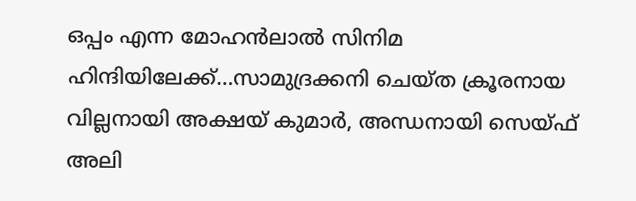ഒപ്പം എന്ന മോഹന്‍ലാല്‍ സിനിമ ഹിന്ദിയിലേക്ക്…സാമുദ്രക്കനി ചെയ്ത ക്രൂരനായ വില്ലനായി അക്ഷയ് കുമാര്‍, അന്ധനായി സെയ്ഫ് അലി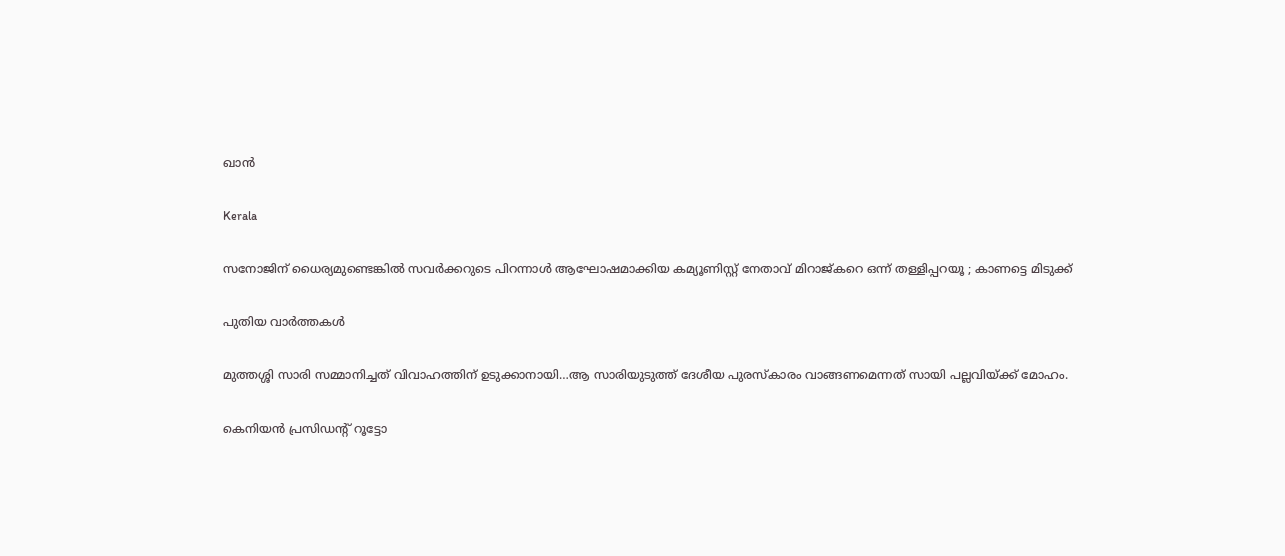ഖാന്‍

Kerala

സനോജിന് ധൈര്യമുണ്ടെങ്കിൽ സവർക്കറുടെ പിറന്നാൾ ആഘോഷമാക്കിയ കമ്യൂണിസ്റ്റ് നേതാവ് മിറാജ്കറെ ഒന്ന് തള്ളിപ്പറയൂ ; കാണട്ടെ മിടുക്ക്

പുതിയ വാര്‍ത്തകള്‍

മുത്തശ്ശി സാരി സമ്മാനിച്ചത് വിവാഹത്തിന് ഉടുക്കാനായി…ആ സാരിയുടുത്ത് ദേശീയ പുരസ്കാരം വാങ്ങണമെന്നത് സായി പല്ലവിയ്‌ക്ക് മോഹം.

കെനിയന്‍ പ്രസിഡന്‍റ് റൂട്ടോ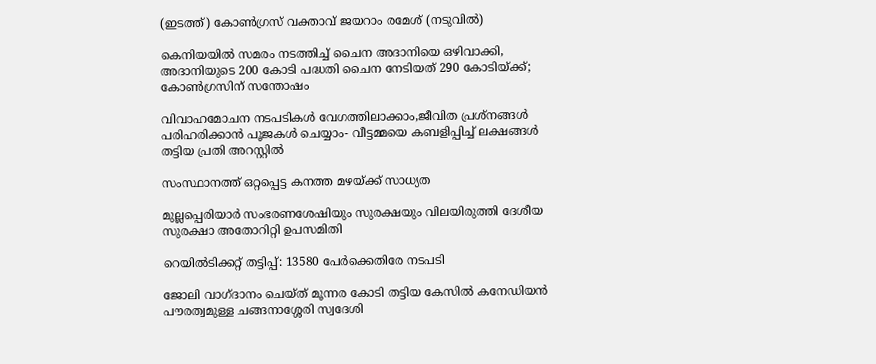(ഇടത്ത്) കോണ്‍ഗ്രസ് വക്താവ് ജയറാം രമേശ് (നടുവില്‍)

കെനിയയില്‍ സമരം നടത്തിച്ച് ചൈന അദാനിയെ ഒഴിവാക്കി, അദാനിയുടെ 200 കോടി പദ്ധതി ചൈന നേടിയത് 290 കോടിയ്‌ക്ക്; കോണ്‍ഗ്രസിന് സന്തോഷം

വിവാഹമോചന നടപടികള്‍ വേഗത്തിലാക്കാം,ജീവിത പ്രശ്‌നങ്ങള്‍ പരിഹരിക്കാന്‍ പൂജകള്‍ ചെയ്യാം- വീട്ടമ്മയെ കബളിപ്പിച്ച് ലക്ഷങ്ങള്‍ തട്ടിയ പ്രതി അറസ്റ്റില്‍

സംസ്ഥാനത്ത് ഒറ്റപ്പെട്ട കനത്ത മഴയ്‌ക്ക് സാധ്യത

മുല്ലപ്പെരിയാര്‍ സംഭരണശേഷിയും സുരക്ഷയും വിലയിരുത്തി ദേശീയ സുരക്ഷാ അതോറിറ്റി ഉപസമിതി

റെയിൽടിക്കറ്റ് തട്ടിപ്പ്: 13580 പേർക്കെതിരേ നടപടി

ജോലി വാഗ്ദാനം ചെയ്ത് മൂന്നര കോടി തട്ടിയ കേസില്‍ കനേഡിയന്‍ പൗരത്വമുള്ള ചങ്ങനാശ്ശേരി സ്വദേശി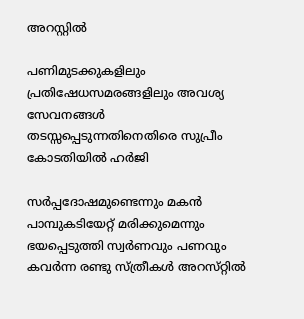അറസ്റ്റില്‍

പണിമുടക്കുകളിലും പ്രതിഷേധസമരങ്ങളിലും അവശ്യ സേവനങ്ങള്‍ തടസ്സപ്പെടുന്നതിനെതിരെ സുപ്രീം കോടതിയില്‍ ഹര്‍ജി

സര്‍പ്പദോഷമുണ്ടെന്നും മകന്‍ പാമ്പുകടിയേറ്റ് മരിക്കുമെന്നും ഭയപ്പെടുത്തി സ്വര്‍ണവും പണവും കവർന്ന രണ്ടു സ്ത്രീകള്‍ അറസ്‌റ്റിൽ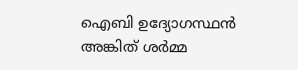ഐബി ഉദ്യോഗസ്ഥന്‍ അങ്കിത് ശര്‍മ്മ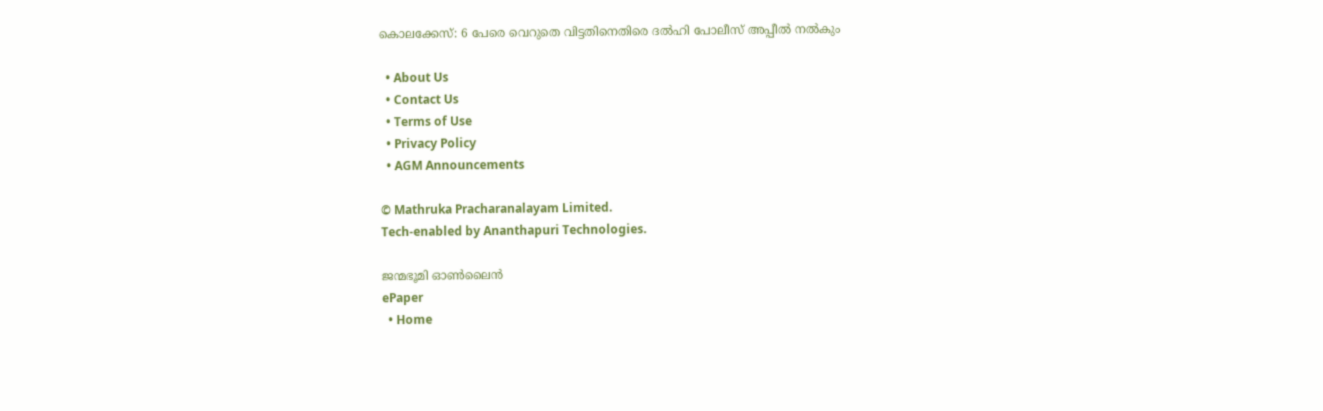കൊലക്കേസ്: 6 പേരെ വെറുതെ വിട്ടതിനെതിരെ ദല്‍ഹി പോലീസ് അപ്പീല്‍ നല്‍കും

  • About Us
  • Contact Us
  • Terms of Use
  • Privacy Policy
  • AGM Announcements

© Mathruka Pracharanalayam Limited.
Tech-enabled by Ananthapuri Technologies.

ജന്മഭൂമി ഓണ്‍ലൈന്‍
ePaper
  • Home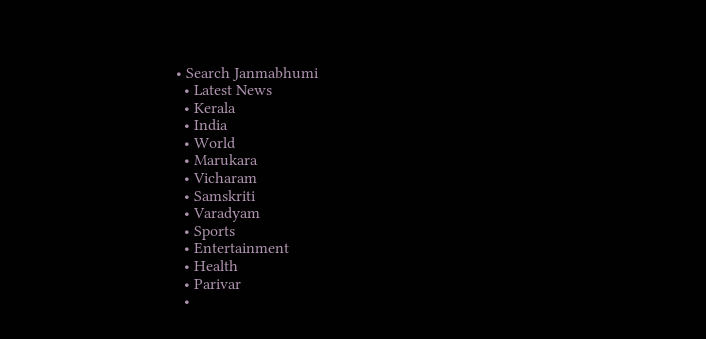• Search Janmabhumi
  • Latest News
  • Kerala
  • India
  • World
  • Marukara
  • Vicharam
  • Samskriti
  • Varadyam
  • Sports
  • Entertainment
  • Health
  • Parivar
  •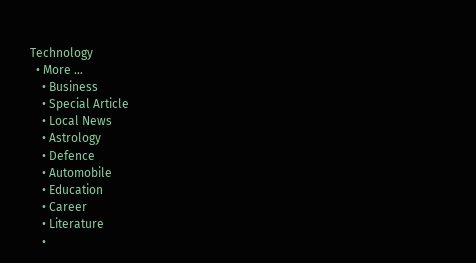Technology
  • More …
    • Business
    • Special Article
    • Local News
    • Astrology
    • Defence
    • Automobile
    • Education
    • Career
    • Literature
    •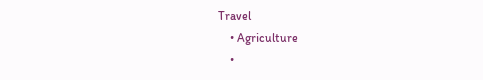Travel
    • Agriculture
    •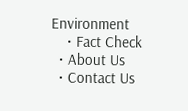Environment
    • Fact Check
  • About Us
  • Contact Us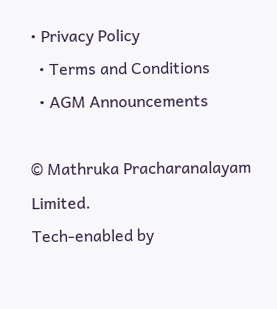• Privacy Policy
  • Terms and Conditions
  • AGM Announcements

© Mathruka Pracharanalayam Limited.
Tech-enabled by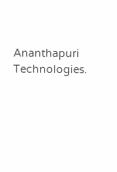Ananthapuri Technologies.